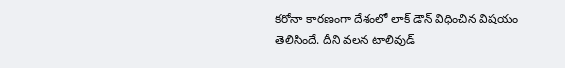కరోనా కారణంగా దేశంలో లాక్ డౌన్ విధించిన విషయం తెలిసిందే. దీని వలన టాలివుడ్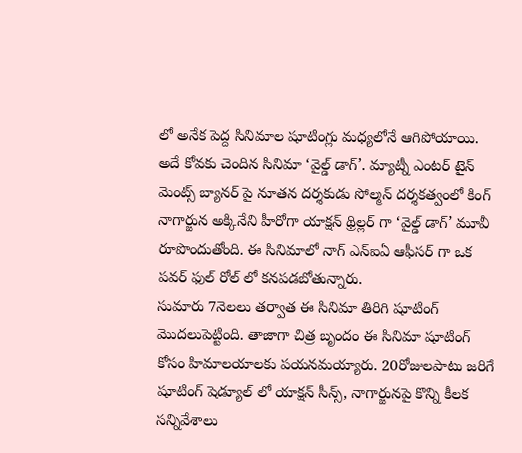లో అనేక పెద్ద సినిమాల షూటింగ్లు మధ్యలోనే ఆగిపోయాయి. అదే కోవకు చెందిన సినిమా ‘వైల్డ్ డాగ్’. మ్యాట్నీ ఎంటర్ టైన్ మెంట్స్ బ్యానర్ పై నూతన దర్శకుడు సోల్మన్ దర్శకత్వంలో కింగ్ నాగార్జున అక్కినేని హీరోగా యాక్షన్ థ్రిల్లర్ గా ‘వైల్డ్ డాగ్’ మూవీ రూపొందుతోంది. ఈ సినిమాలో నాగ్ ఎన్ఐఏ ఆఫీసర్ గా ఒక పవర్ ఫుల్ రోల్ లో కనపడబోతున్నారు.
సుమారు 7నెలలు తర్వాత ఈ సినిమా తిరిగి షూటింగ్ మొదలుపెట్టింది. తాజాగా చిత్ర బృందం ఈ సినిమా షూటింగ్ కోసం హిమాలయాలకు పయనమయ్యారు. 20రోజులపాటు జరిగే షూటింగ్ షెడ్యూల్ లో యాక్షన్ సీన్స్, నాగార్జునపై కొన్ని కీలక సన్నివేశాలు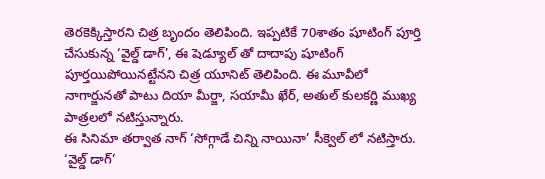తెరకెక్కిస్తారని చిత్ర బృందం తెలిపింది. ఇప్పటికే 70శాతం షూటింగ్ పూర్తి చేసుకున్న ‘వైల్డ్ డాగ్’, ఈ షెడ్యూల్ తో దాదాపు షూటింగ్ పూర్తయిపోయినట్టేనని చిత్ర యూనిట్ తెలిపింది. ఈ మూవీలో నాగార్జునతో పాటు దియా మీర్జా, సయామీ ఖేర్, అతుల్ కులకర్ణి ముఖ్య పాత్రలలో నటిస్తున్నారు.
ఈ సినిమా తర్వాత నాగ్ ‘సోగ్గాడే చిన్ని నాయినా’ సీక్వెల్ లో నటిస్తారు. ‘వైల్డ్ డాగ్’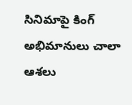సినిమాపై కింగ్ అభిమానులు చాలా ఆశలు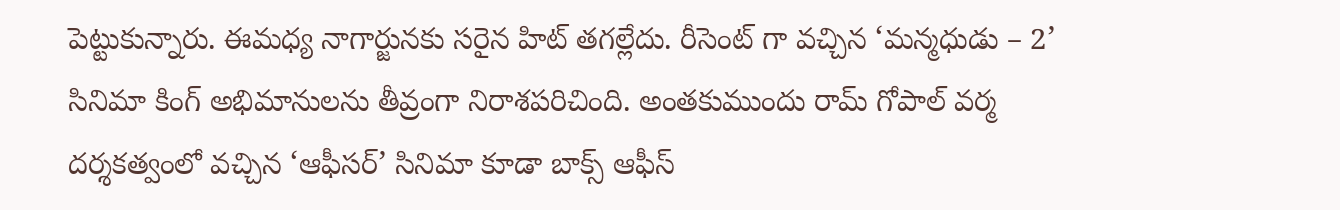పెట్టుకున్నారు. ఈమధ్య నాగార్జునకు సరైన హిట్ తగల్లేదు. రీసెంట్ గా వచ్చిన ‘మన్మధుడు – 2’ సినిమా కింగ్ అభిమానులను తీవ్రంగా నిరాశపరిచింది. అంతకుముందు రామ్ గోపాల్ వర్మ దర్శకత్వంలో వచ్చిన ‘ఆఫీసర్’ సినిమా కూడా బాక్స్ ఆఫీస్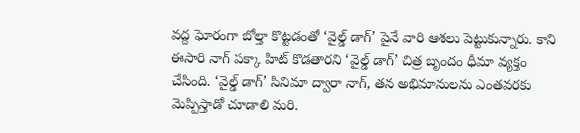వద్ద ఘోరంగా బోల్తా కొట్టడంతో ‘వైల్డ్ డాగ్’ పైనే వారి ఆశలు పెట్టుకున్నారు. కాని ఈసారి నాగ్ పక్కా హిట్ కొడతారని ‘వైల్డ్ డాగ్’ చిత్ర బృందం ధీమా వ్యక్తం చేసింది. ‘వైల్డ్ డాగ్’ సినిమా ద్వారా నాగ్, తన అభిమానులను ఎంతవరకు మెప్పిస్తాడో చూడాలి మరి.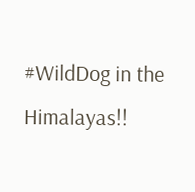#WildDog in the Himalayas!!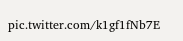pic.twitter.com/k1gf1fNb7E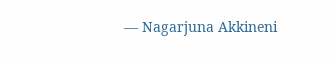— Nagarjuna Akkineni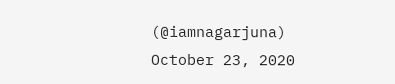(@iamnagarjuna) October 23, 2020